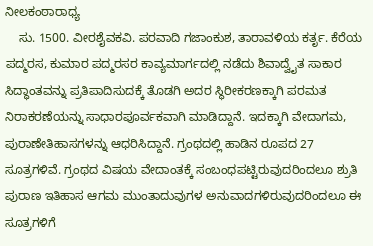ನೀಲಕಂಠಾರಾಧ್ಯ
    ಸು. 1500. ವೀರಶೈವಕವಿ. ಪರವಾದಿ ಗಜಾಂಕುಶ, ತಾರಾವಳಿಯ ಕರ್ತೃ. ಕೆರೆಯ ಪದ್ಮರಸ, ಕುಮಾರ ಪದ್ಮರಸರ ಕಾವ್ಯಮಾರ್ಗದಲ್ಲಿ ನಡೆದು ಶಿವಾದ್ವೈತ ಸಾಕಾರ ಸಿದ್ಧಾಂತವನ್ನು ಪ್ರತಿಪಾದಿಸುದಕ್ಕೆ ತೊಡಗಿ ಅದರ ಸ್ಥಿರೀಕರಣಕ್ಕಾಗಿ ಪರಮತ ನಿರಾಕರಣೆಯನ್ನು ಸಾಧಾರಪೂರ್ವಕವಾಗಿ ಮಾಡಿದ್ದಾನೆ. ಇದಕ್ಕಾಗಿ ವೇದಾಗಮ, ಪುರಾಣೇತಿಹಾಸಗಳನ್ನು ಆಧರಿಸಿದ್ದಾನೆ. ಗ್ರಂಥದಲ್ಲಿ ಹಾಡಿನ ರೂಪದ 27 ಸೂತ್ರಗಳಿವೆ. ಗ್ರಂಥದ ವಿಷಯ ವೇದಾಂತಕ್ಕೆ ಸಂಬಂಧಪಟ್ಟಿರುವುದರಿಂದಲೂ ಶ್ರುತಿ ಪುರಾಣ ಇತಿಹಾಸ ಆಗಮ ಮುಂತಾದುವುಗಳ ಅನುವಾದಗಳಿರುವುದರಿಂದಲೂ ಈ ಸೂತ್ರಗಳಿಗೆ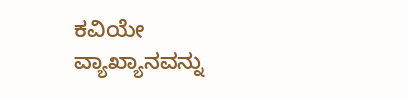ಕವಿಯೇ ವ್ಯಾಖ್ಯಾನವನ್ನು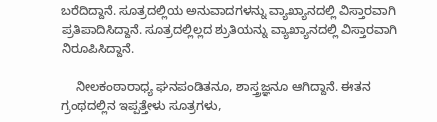ಬರೆದಿದ್ದಾನೆ. ಸೂತ್ರದಲ್ಲಿಯ ಅನುವಾದಗಳನ್ನು ವ್ಯಾಖ್ಯಾನದಲ್ಲಿ ವಿಸ್ತಾರವಾಗಿ ಪ್ರತಿಪಾದಿಸಿದ್ದಾನೆ. ಸೂತ್ರದಲ್ಲಿಲ್ಲದ ಶ್ರುತಿಯನ್ನು ವ್ಯಾಖ್ಯಾನದಲ್ಲಿ ವಿಸ್ತಾರವಾಗಿ ನಿರೂಪಿಸಿದ್ದಾನೆ.

    ನೀಲಕಂಠಾರಾಧ್ಯ ಘನಪಂಡಿತನೂ, ಶಾಸ್ತ್ರಜ್ಞನೂ ಆಗಿದ್ದಾನೆ. ಈತನ ಗ್ರಂಥದಲ್ಲಿನ ಇಪ್ಪತ್ತೇಳು ಸೂತ್ರಗಳು,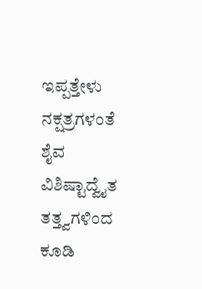ಇಪ್ಪತ್ತೇಳು ನಕ್ಷತ್ರಗಳಂತೆ ಶೈವ ವಿಶಿಷ್ಟಾದ್ವೈತ ತತ್ತ್ವಗಳಿಂದ ಕೂಡಿ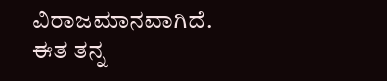ವಿರಾಜಮಾನವಾಗಿದೆ. ಈತ ತನ್ನ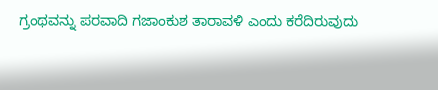ಗ್ರಂಥವನ್ನು ಪರವಾದಿ ಗಜಾಂಕುಶ ತಾರಾವಳಿ ಎಂದು ಕರೆದಿರುವುದು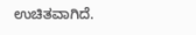ಉಚಿತವಾಗಿದೆ.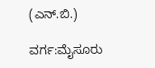(ಎನ್.ಬಿ.)

ವರ್ಗ:ಮೈಸೂರು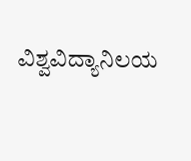ವಿಶ್ವವಿದ್ಯಾನಿಲಯ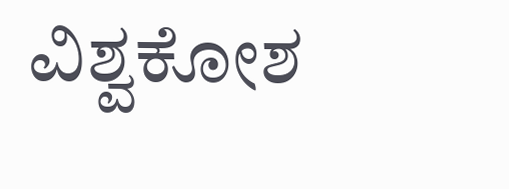ವಿಶ್ವಕೋಶ